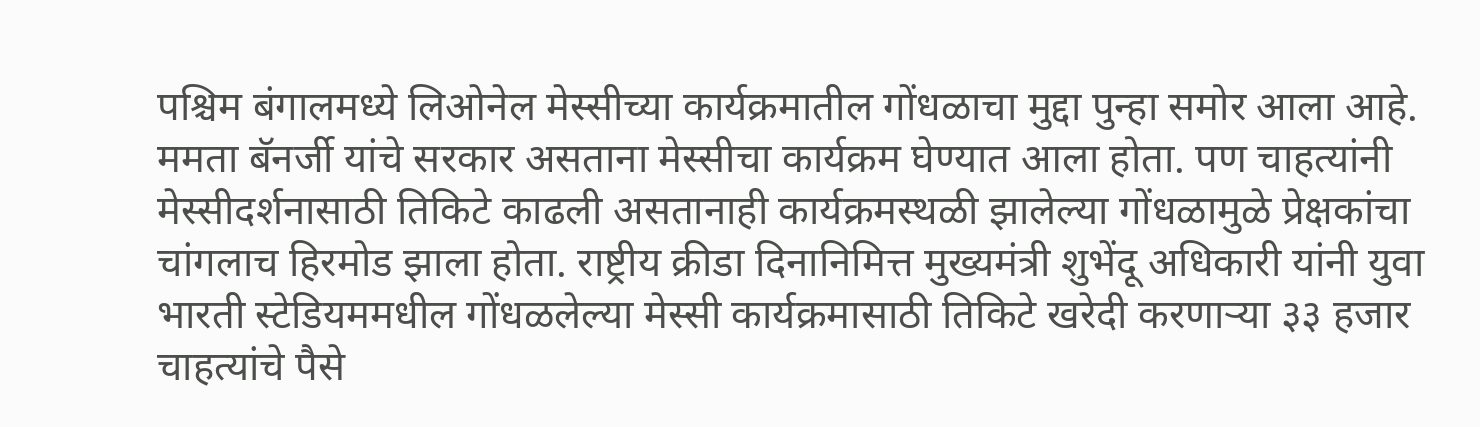पश्चिम बंगालमध्ये लिओनेल मेस्सीच्या कार्यक्रमातील गोंधळाचा मुद्दा पुन्हा समोर आला आहे. ममता बॅनर्जी यांचे सरकार असताना मेस्सीचा कार्यक्रम घेण्यात आला होता. पण चाहत्यांनी मेस्सीदर्शनासाठी तिकिटे काढली असतानाही कार्यक्रमस्थळी झालेल्या गोंधळामुळे प्रेक्षकांचा चांगलाच हिरमोड झाला होता. राष्ट्रीय क्रीडा दिनानिमित्त मुख्यमंत्री शुभेंदू अधिकारी यांनी युवा भारती स्टेडियममधील गोंधळलेल्या मेस्सी कार्यक्रमासाठी तिकिटे खरेदी करणाऱ्या ३३ हजार चाहत्यांचे पैसे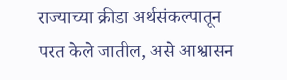राज्याच्या क्रीडा अर्थसंकल्पातून परत केले जातील, असे आश्वासन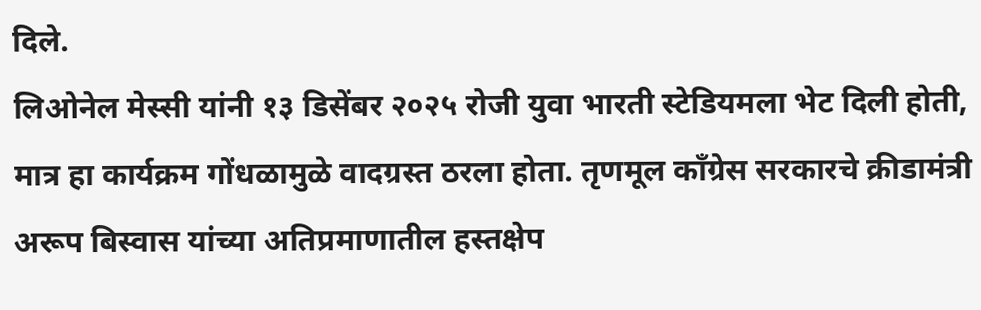दिले.
लिओनेल मेस्सी यांनी १३ डिसेंबर २०२५ रोजी युवा भारती स्टेडियमला भेट दिली होती, मात्र हा कार्यक्रम गोंधळामुळे वादग्रस्त ठरला होता. तृणमूल काँग्रेस सरकारचे क्रीडामंत्री अरूप बिस्वास यांच्या अतिप्रमाणातील हस्तक्षेप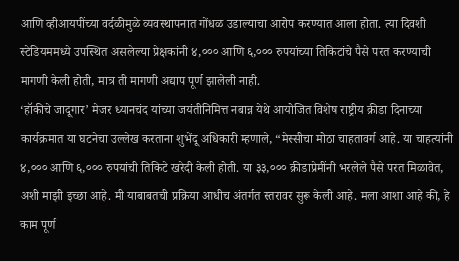आणि व्हीआयपींच्या वर्दळीमुळे व्यवस्थापनात गोंधळ उडाल्याचा आरोप करण्यात आला होता. त्या दिवशी स्टेडियममध्ये उपस्थित असलेल्या प्रेक्षकांनी ४,००० आणि ६,००० रुपयांच्या तिकिटांचे पैसे परत करण्याची मागणी केली होती, मात्र ती मागणी अद्याप पूर्ण झालेली नाही.
‘हॉकीचे जादूगार’ मेजर ध्यानचंद यांच्या जयंतीनिमित्त नबान्न येथे आयोजित विशेष राष्ट्रीय क्रीडा दिनाच्या कार्यक्रमात या घटनेचा उल्लेख करताना शुभेंदू अधिकारी म्हणाले, “मेस्सीचा मोठा चाहतावर्ग आहे. या चाहत्यांनी ४,००० आणि ६,००० रुपयांची तिकिटे खरेदी केली होती. या ३३,००० क्रीडाप्रेमींनी भरलेले पैसे परत मिळावेत, अशी माझी इच्छा आहे. मी याबाबतची प्रक्रिया आधीच अंतर्गत स्तरावर सुरू केली आहे. मला आशा आहे की, हे काम पूर्ण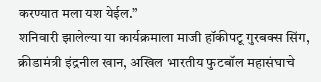करण्यात मला यश येईल.”
शनिवारी झालेल्या या कार्यक्रमाला माजी हॉकीपटू गुरबक्स सिंग, क्रीडामंत्री इंद्रनील खान, अखिल भारतीय फुटबॉल महासंघाचे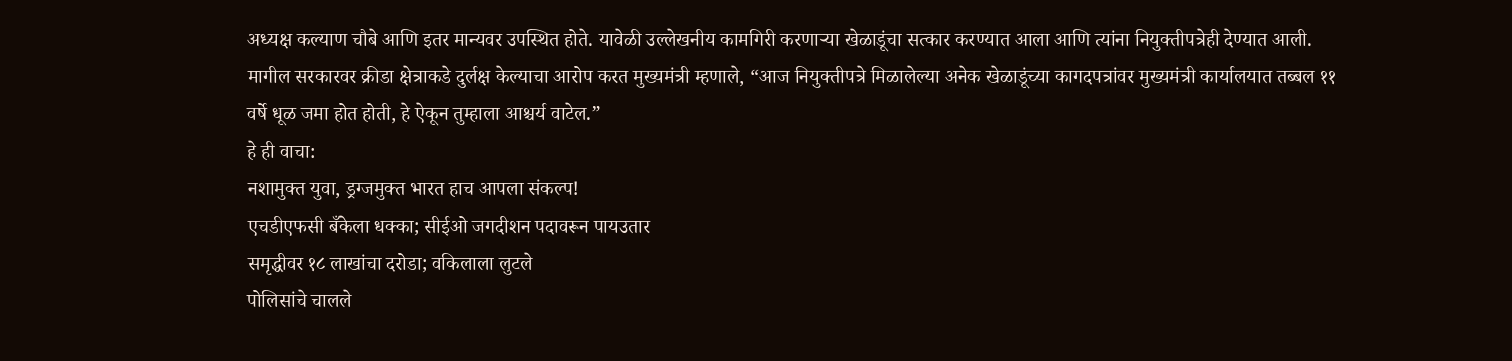अध्यक्ष कल्याण चौबे आणि इतर मान्यवर उपस्थित होते. यावेळी उल्लेखनीय कामगिरी करणाऱ्या खेळाडूंचा सत्कार करण्यात आला आणि त्यांना नियुक्तीपत्रेही देण्यात आली.
मागील सरकारवर क्रीडा क्षेत्राकडे दुर्लक्ष केल्याचा आरोप करत मुख्यमंत्री म्हणाले, “आज नियुक्तीपत्रे मिळालेल्या अनेक खेळाडूंच्या कागदपत्रांवर मुख्यमंत्री कार्यालयात तब्बल ११ वर्षे धूळ जमा होत होती, हे ऐकून तुम्हाला आश्चर्य वाटेल.”
हे ही वाचा:
नशामुक्त युवा, ड्रग्जमुक्त भारत हाच आपला संकल्प!
एचडीएफसी बँकेला धक्का; सीईओ जगदीशन पदावरून पायउतार
समृद्धीवर १८ लाखांचा दरोडा; वकिलाला लुटले
पोलिसांचे चालले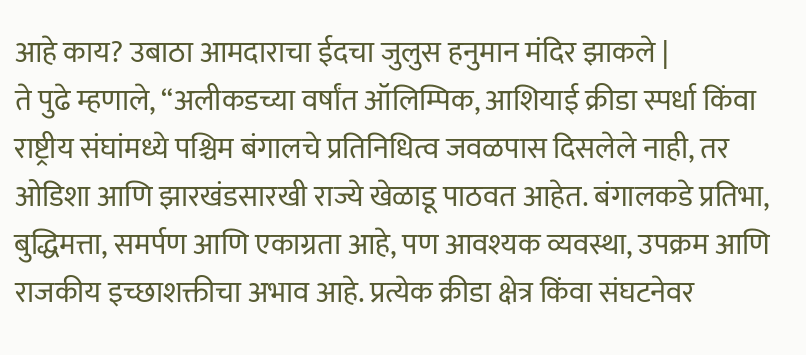आहे काय? उबाठा आमदाराचा ईदचा जुलुस हनुमान मंदिर झाकले |
ते पुढे म्हणाले, “अलीकडच्या वर्षांत ऑलिम्पिक, आशियाई क्रीडा स्पर्धा किंवा राष्ट्रीय संघांमध्ये पश्चिम बंगालचे प्रतिनिधित्व जवळपास दिसलेले नाही, तर ओडिशा आणि झारखंडसारखी राज्ये खेळाडू पाठवत आहेत. बंगालकडे प्रतिभा, बुद्धिमत्ता, समर्पण आणि एकाग्रता आहे, पण आवश्यक व्यवस्था, उपक्रम आणि राजकीय इच्छाशक्तीचा अभाव आहे. प्रत्येक क्रीडा क्षेत्र किंवा संघटनेवर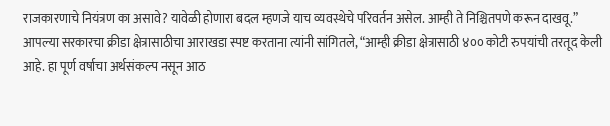राजकारणाचे नियंत्रण का असावे? यावेळी होणारा बदल म्हणजे याच व्यवस्थेचे परिवर्तन असेल. आम्ही ते निश्चितपणे करून दाखवू.”
आपल्या सरकारचा क्रीडा क्षेत्रासाठीचा आराखडा स्पष्ट करताना त्यांनी सांगितले, “आम्ही क्रीडा क्षेत्रासाठी ४०० कोटी रुपयांची तरतूद केली आहे. हा पूर्ण वर्षाचा अर्थसंकल्प नसून आठ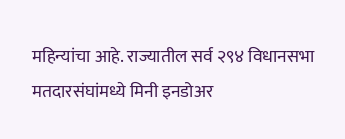महिन्यांचा आहे. राज्यातील सर्व २९४ विधानसभा मतदारसंघांमध्ये मिनी इनडोअर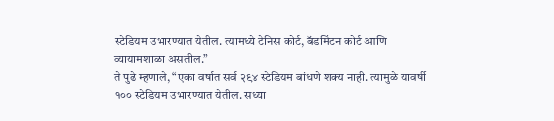स्टेडियम उभारण्यात येतील. त्यामध्ये टेनिस कोर्ट, बॅडमिंटन कोर्ट आणि व्यायामशाळा असतील.”
ते पुढे म्हणाले, “एका वर्षात सर्व २९४ स्टेडियम बांधणे शक्य नाही. त्यामुळे यावर्षी १०० स्टेडियम उभारण्यात येतील. सध्या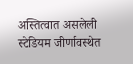अस्तित्वात असलेली स्टेडियम जीर्णावस्थेत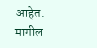आहेत. मागील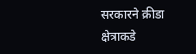सरकारने क्रीडा क्षेत्राकडे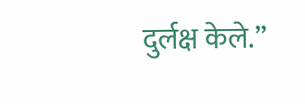दुर्लक्ष केले.”